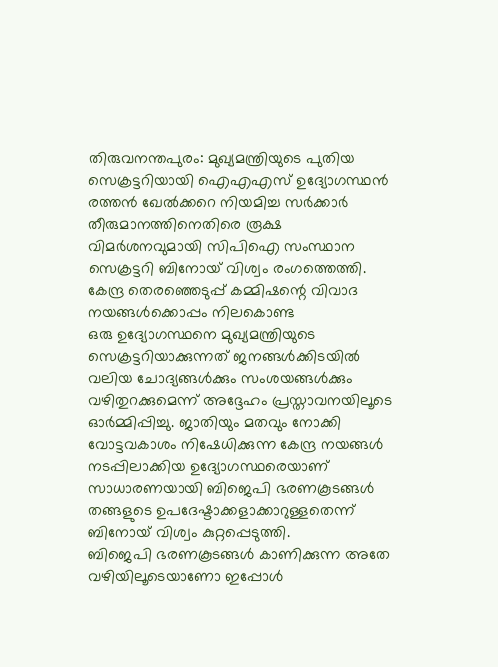തിരുവനന്തപുരം: മുഖ്യമന്ത്രിയുടെ പുതിയ സെക്രട്ടറിയായി ഐഎഎസ് ഉദ്യോഗസ്ഥൻ രത്തൻ ഖേൽക്കറെ നിയമിച്ച സർക്കാർ തീരുമാനത്തിനെതിരെ രൂക്ഷ വിമർശനവുമായി സിപിഐ സംസ്ഥാന സെക്രട്ടറി ബിനോയ് വിശ്വം രംഗത്തെത്തി. കേന്ദ്ര തെരഞ്ഞെടുപ്പ് കമ്മിഷന്റെ വിവാദ നയങ്ങൾക്കൊപ്പം നിലകൊണ്ട
ഒരു ഉദ്യോഗസ്ഥനെ മുഖ്യമന്ത്രിയുടെ സെക്രട്ടറിയാക്കുന്നത് ജനങ്ങൾക്കിടയിൽ വലിയ ചോദ്യങ്ങൾക്കും സംശയങ്ങൾക്കും വഴിതുറക്കുമെന്ന് അദ്ദേഹം പ്രസ്താവനയിലൂടെ ഓർമ്മിപ്പിച്ചു. ജാതിയും മതവും നോക്കി വോട്ടവകാശം നിഷേധിക്കുന്ന കേന്ദ്ര നയങ്ങൾ നടപ്പിലാക്കിയ ഉദ്യോഗസ്ഥരെയാണ് സാധാരണയായി ബിജെപി ഭരണകൂടങ്ങൾ തങ്ങളുടെ ഉപദേഷ്ടാക്കളാക്കാറുള്ളതെന്ന് ബിനോയ് വിശ്വം കുറ്റപ്പെടുത്തി.
ബിജെപി ഭരണകൂടങ്ങൾ കാണിക്കുന്ന അതേ വഴിയിലൂടെയാണോ ഇപ്പോൾ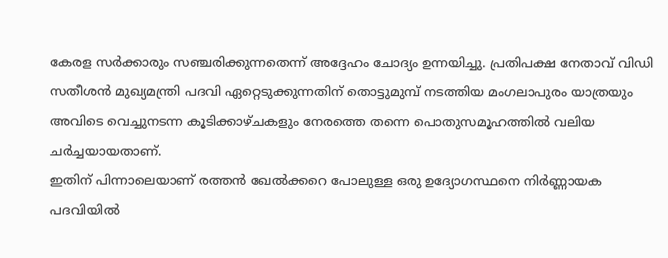കേരള സർക്കാരും സഞ്ചരിക്കുന്നതെന്ന് അദ്ദേഹം ചോദ്യം ഉന്നയിച്ചു. പ്രതിപക്ഷ നേതാവ് വിഡി സതീശൻ മുഖ്യമന്ത്രി പദവി ഏറ്റെടുക്കുന്നതിന് തൊട്ടുമുമ്പ് നടത്തിയ മംഗലാപുരം യാത്രയും അവിടെ വെച്ചുനടന്ന കൂടിക്കാഴ്ചകളും നേരത്തെ തന്നെ പൊതുസമൂഹത്തിൽ വലിയ ചർച്ചയായതാണ്.
ഇതിന് പിന്നാലെയാണ് രത്തൻ ഖേൽക്കറെ പോലുള്ള ഒരു ഉദ്യോഗസ്ഥനെ നിർണ്ണായക പദവിയിൽ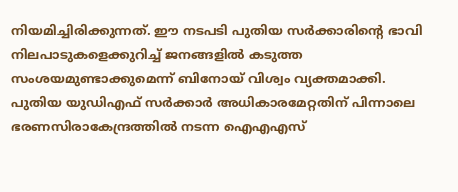നിയമിച്ചിരിക്കുന്നത്. ഈ നടപടി പുതിയ സർക്കാരിന്റെ ഭാവി നിലപാടുകളെക്കുറിച്ച് ജനങ്ങളിൽ കടുത്ത സംശയമുണ്ടാക്കുമെന്ന് ബിനോയ് വിശ്വം വ്യക്തമാക്കി.
പുതിയ യുഡിഎഫ് സർക്കാർ അധികാരമേറ്റതിന് പിന്നാലെ ഭരണസിരാകേന്ദ്രത്തിൽ നടന്ന ഐഎഎസ്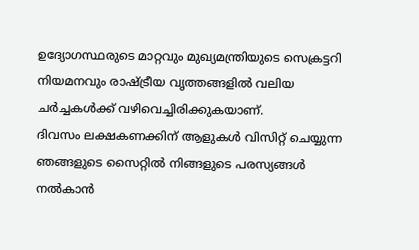ഉദ്യോഗസ്ഥരുടെ മാറ്റവും മുഖ്യമന്ത്രിയുടെ സെക്രട്ടറി നിയമനവും രാഷ്ട്രീയ വൃത്തങ്ങളിൽ വലിയ ചർച്ചകൾക്ക് വഴിവെച്ചിരിക്കുകയാണ്.
ദിവസം ലക്ഷകണക്കിന് ആളുകൾ വിസിറ്റ് ചെയ്യുന്ന ഞങ്ങളുടെ സൈറ്റിൽ നിങ്ങളുടെ പരസ്യങ്ങൾ നൽകാൻ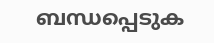ബന്ധപ്പെടുക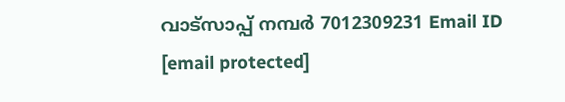വാട്സാപ്പ് നമ്പർ 7012309231 Email ID [email protected]